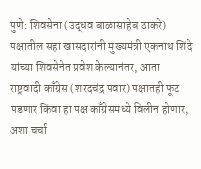पुणे: शिवसेना (उद्धव बाळासाहेब ठाकरे) पक्षातील सहा खासदारांनी मुख्यमंत्री एकनाथ शिंदे यांच्या शिवसेनेत प्रवेश केल्यानंतर, आता राष्ट्रवादी काँग्रेस (शरदचंद्र पवार) पक्षातही फूट पडणार किंवा हा पक्ष काँग्रेसमध्ये विलीन होणार, अशा चर्चा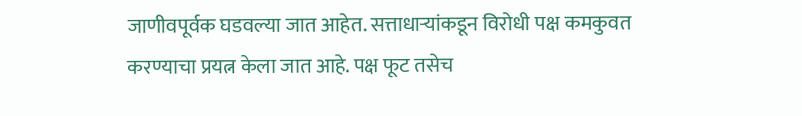जाणीवपूर्वक घडवल्या जात आहेत. सत्ताधाऱ्यांकडून विरोधी पक्ष कमकुवत करण्याचा प्रयत्न केला जात आहे. पक्ष फूट तसेच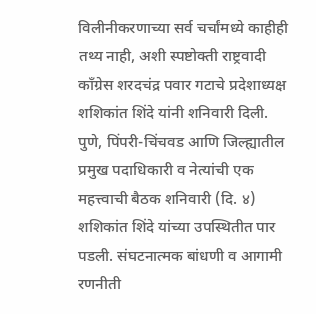विलीनीकरणाच्या सर्व चर्चांमध्ये काहीही तथ्य नाही, अशी स्पष्टोक्ती राष्ट्रवादी काँग्रेस शरदचंद्र पवार गटाचे प्रदेशाध्यक्ष शशिकांत शिंदे यांनी शनिवारी दिली.
पुणे, पिंपरी-चिंचवड आणि जिल्ह्यातील प्रमुख पदाधिकारी व नेत्यांची एक महत्त्वाची बैठक शनिवारी (दि. ४) शशिकांत शिंदे यांच्या उपस्थितीत पार पडली. संघटनात्मक बांधणी व आगामी रणनीती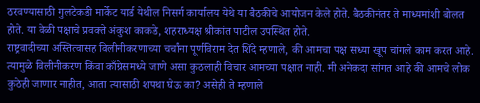ठरवण्यासाठी गुलटेकडी मार्केट यार्ड येथील निसर्ग कार्यालय येथे या बैठकीचे आयोजन केले होते. बैठकीनंतर ते माध्यमांशी बोलत होते. या वेळी पक्षाचे प्रवक्ते अंकुश काकडे, शहराध्यक्ष श्रीकांत पाटील उपस्थित होते.
राष्ट्रवादीच्या अस्तित्वासह विलीनीकरणाच्या चर्चांना पूर्णविराम देत शिंदे म्हणाले, की आमचा पक्ष सध्या खूप चांगले काम करत आहे. त्यामुळे विलीनीकरण किंवा काँग्रेसमध्ये जाणे असा कुठलाही विचार आमच्या पक्षात नाही. मी अनेकदा सांगत आहे की आमचे लोक कुठेही जाणार नाहीत, आता त्यासाठी शपथा घेऊ का? असेही ते म्हणाले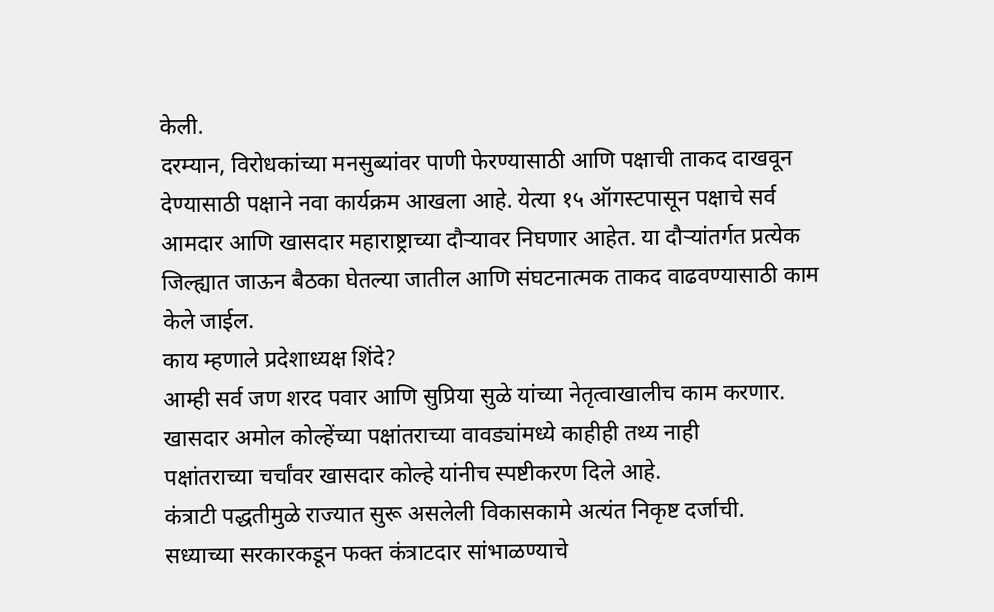केली.
दरम्यान, विरोधकांच्या मनसुब्यांवर पाणी फेरण्यासाठी आणि पक्षाची ताकद दाखवून देण्यासाठी पक्षाने नवा कार्यक्रम आखला आहे. येत्या १५ ऑगस्टपासून पक्षाचे सर्व आमदार आणि खासदार महाराष्ट्राच्या दौऱ्यावर निघणार आहेत. या दौऱ्यांतर्गत प्रत्येक जिल्ह्यात जाऊन बैठका घेतल्या जातील आणि संघटनात्मक ताकद वाढवण्यासाठी काम केले जाईल.
काय म्हणाले प्रदेशाध्यक्ष शिंदे?
आम्ही सर्व जण शरद पवार आणि सुप्रिया सुळे यांच्या नेतृत्वाखालीच काम करणार.
खासदार अमोल कोल्हेंच्या पक्षांतराच्या वावड्यांमध्ये काहीही तथ्य नाही
पक्षांतराच्या चर्चांवर खासदार कोल्हे यांनीच स्पष्टीकरण दिले आहे.
कंत्राटी पद्धतीमुळे राज्यात सुरू असलेली विकासकामे अत्यंत निकृष्ट दर्जाची.
सध्याच्या सरकारकडून फक्त कंत्राटदार सांभाळण्याचे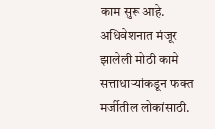काम सुरू आहे.
अधिवेशनात मंजूर झालेली मोठी कामे सत्ताधाऱ्यांकडून फक्त मर्जीतील लोकांसाठी.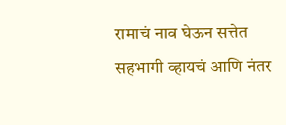रामाचं नाव घेऊन सत्तेत सहभागी व्हायचं आणि नंतर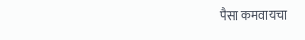पैसा कमवायचा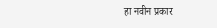हा नवीन प्रकार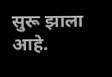सुरू झाला आहे.